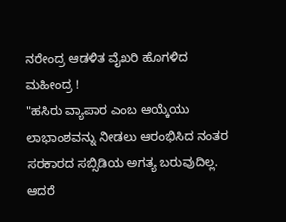ನರೇಂದ್ರ ಆಡಳಿತ ವೈಖರಿ ಹೊಗಳಿದ ಮಹೀಂದ್ರ !
"ಹಸಿರು ವ್ಯಾಪಾರ ಎಂಬ ಆಯ್ಕೆಯು ಲಾಭಾಂಶವನ್ನು ನೀಡಲು ಆರಂಭಿಸಿದ ನಂತರ ಸರಕಾರದ ಸಬ್ಸಿಡಿಯ ಅಗತ್ಯ ಬರುವುದಿಲ್ಲ. ಆದರೆ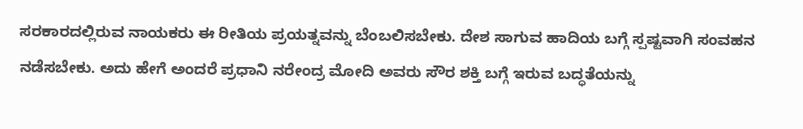ಸರಕಾರದಲ್ಲಿರುವ ನಾಯಕರು ಈ ರೀತಿಯ ಪ್ರಯತ್ನವನ್ನು ಬೆಂಬಲಿಸಬೇಕು. ದೇಶ ಸಾಗುವ ಹಾದಿಯ ಬಗ್ಗೆ ಸ್ಪಷ್ಟವಾಗಿ ಸಂವಹನ ನಡೆಸಬೇಕು. ಅದು ಹೇಗೆ ಅಂದರೆ ಪ್ರಧಾನಿ ನರೇಂದ್ರ ಮೋದಿ ಅವರು ಸೌರ ಶಕ್ತಿ ಬಗ್ಗೆ ಇರುವ ಬದ್ಧತೆಯನ್ನು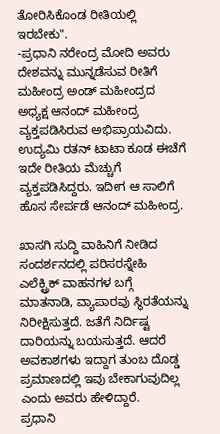ತೋರಿಸಿಕೊಂಡ ರೀತಿಯಲ್ಲಿ ಇರಬೇಕು".
-ಪ್ರಧಾನಿ ನರೇಂದ್ರ ಮೋದಿ ಅವರು ದೇಶವನ್ನು ಮುನ್ನಡೆಸುವ ರೀತಿಗೆ ಮಹೀಂದ್ರ ಅಂಡ್ ಮಹೀಂದ್ರದ ಅಧ್ಯಕ್ಷ ಆನಂದ್ ಮಹೀಂದ್ರ ವ್ಯಕ್ತಪಡಿಸಿರುವ ಅಭಿಪ್ರಾಯವಿದು. ಉದ್ಯಮಿ ರತನ್ ಟಾಟಾ ಕೂಡ ಈಚೆಗೆ ಇದೇ ರೀತಿಯ ಮೆಚ್ಚುಗೆ ವ್ಯಕ್ತಪಡಿಸಿದ್ದರು. ಇದೀಗ ಆ ಸಾಲಿಗೆ ಹೊಸ ಸೇರ್ಪಡೆ ಆನಂದ್ ಮಹೀಂದ್ರ.

ಖಾಸಗಿ ಸುದ್ದಿ ವಾಹಿನಿಗೆ ನೀಡಿದ ಸಂದರ್ಶನದಲ್ಲಿ ಪರಿಸರಸ್ನೇಹಿ ಎಲೆಕ್ಟ್ರಿಕ್ ವಾಹನಗಳ ಬಗ್ಗೆ ಮಾತನಾಡಿ, ವ್ಯಾಪಾರವು ಸ್ಥಿರತೆಯನ್ನು ನಿರೀಕ್ಷಿಸುತ್ತದೆ. ಜತೆಗೆ ನಿರ್ದಿಷ್ಟ ದಾರಿಯನ್ನು ಬಯಸುತ್ತದೆ. ಆದರೆ ಅವಕಾಶಗಳು ಇದ್ದಾಗ ತುಂಬ ದೊಡ್ಡ ಪ್ರಮಾಣದಲ್ಲಿ ಇವು ಬೇಕಾಗುವುದಿಲ್ಲ ಎಂದು ಅವರು ಹೇಳಿದ್ದಾರೆ.
ಪ್ರಧಾನಿ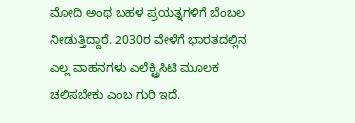ಮೋದಿ ಅಂಥ ಬಹಳ ಪ್ರಯತ್ನಗಳಿಗೆ ಬೆಂಬಲ ನೀಡುತ್ತಿದ್ದಾರೆ. 2030ರ ವೇಳೆಗೆ ಭಾರತದಲ್ಲಿನ ಎಲ್ಲ ವಾಹನಗಳು ಎಲೆಕ್ಟ್ರಿಸಿಟಿ ಮೂಲಕ ಚಲಿಸಬೇಕು ಎಂಬ ಗುರಿ ಇದೆ.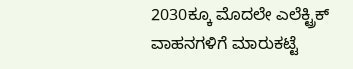2030ಕ್ಕೂ ಮೊದಲೇ ಎಲೆಕ್ಟ್ರಿಕ್ ವಾಹನಗಳಿಗೆ ಮಾರುಕಟ್ಟೆ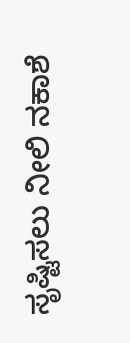ಸೃಷ್ಟಿಸಲು ನೀಲಿ ನಕಾಶೆ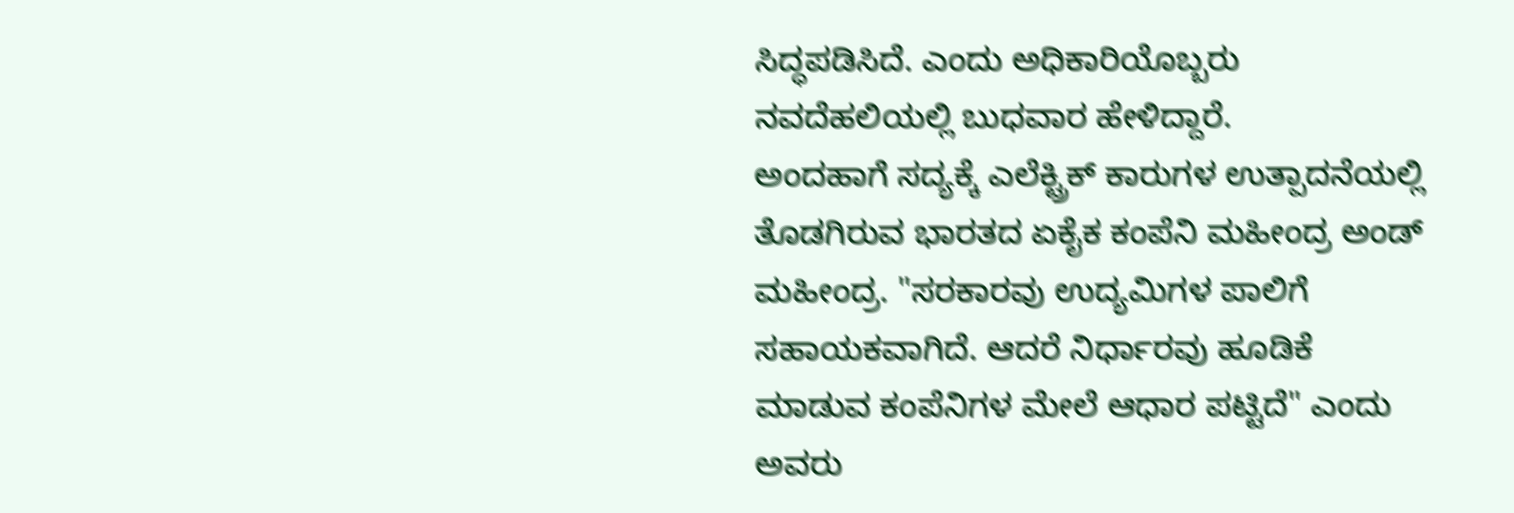ಸಿದ್ಧಪಡಿಸಿದೆ. ಎಂದು ಅಧಿಕಾರಿಯೊಬ್ಬರು ನವದೆಹಲಿಯಲ್ಲಿ ಬುಧವಾರ ಹೇಳಿದ್ದಾರೆ.
ಅಂದಹಾಗೆ ಸದ್ಯಕ್ಕೆ ಎಲೆಕ್ಟ್ರಿಕ್ ಕಾರುಗಳ ಉತ್ಪಾದನೆಯಲ್ಲಿ ತೊಡಗಿರುವ ಭಾರತದ ಏಕೈಕ ಕಂಪೆನಿ ಮಹೀಂದ್ರ ಅಂಡ್ ಮಹೀಂದ್ರ. "ಸರಕಾರವು ಉದ್ಯಮಿಗಳ ಪಾಲಿಗೆ ಸಹಾಯಕವಾಗಿದೆ. ಆದರೆ ನಿರ್ಧಾರವು ಹೂಡಿಕೆ ಮಾಡುವ ಕಂಪೆನಿಗಳ ಮೇಲೆ ಆಧಾರ ಪಟ್ಟಿದೆ" ಎಂದು ಅವರು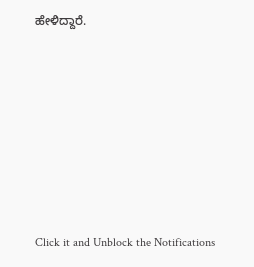ಹೇಳಿದ್ದಾರೆ.












Click it and Unblock the Notifications